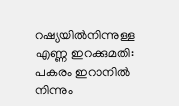റഷ്യയില്‍നിന്നുള്ള എണ്ണ ഇറക്കുമതി: പകരം ഇറാനില്‍ നിന്നും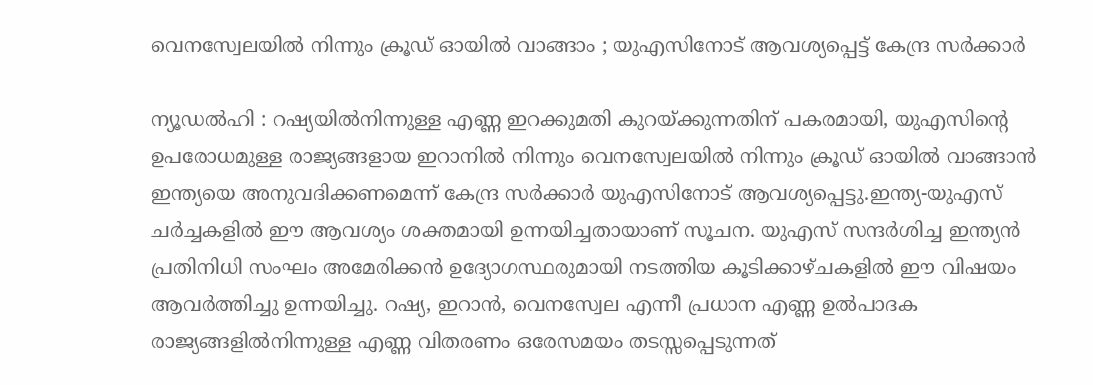വെനസ്വേലയില്‍ നിന്നും ക്രൂഡ് ഓയിൽ വാങ്ങാം ; യുഎസിനോട് ആവശ്യപ്പെട്ട് കേന്ദ്ര സർക്കാർ

ന്യൂഡൽഹി : റഷ്യയില്‍നിന്നുള്ള എണ്ണ ഇറക്കുമതി കുറയ്ക്കുന്നതിന് പകരമായി, യുഎസിന്റെ ഉപരോധമുള്ള രാജ്യങ്ങളായ ഇറാനില്‍ നിന്നും വെനസ്വേലയില്‍ നിന്നും ക്രൂഡ് ഓയില്‍ വാങ്ങാന്‍ ഇന്ത്യയെ അനുവദിക്കണമെന്ന് കേന്ദ്ര സര്‍ക്കാര്‍ യുഎസിനോട് ആവശ്യപ്പെട്ടു.ഇന്ത്യ-യുഎസ് ചര്‍ച്ചകളില്‍ ഈ ആവശ്യം ശക്തമായി ഉന്നയിച്ചതായാണ് സൂചന. യുഎസ് സന്ദര്‍ശിച്ച ഇന്ത്യന്‍ പ്രതിനിധി സംഘം അമേരിക്കന്‍ ഉദ്യോഗസ്ഥരുമായി നടത്തിയ കൂടിക്കാഴ്ചകളില്‍ ഈ വിഷയം ആവര്‍ത്തിച്ചു ഉന്നയിച്ചു. റഷ്യ, ഇറാന്‍, വെനസ്വേല എന്നീ പ്രധാന എണ്ണ ഉല്‍പാദക രാജ്യങ്ങളില്‍നിന്നുള്ള എണ്ണ വിതരണം ഒരേസമയം തടസ്സപ്പെടുന്നത്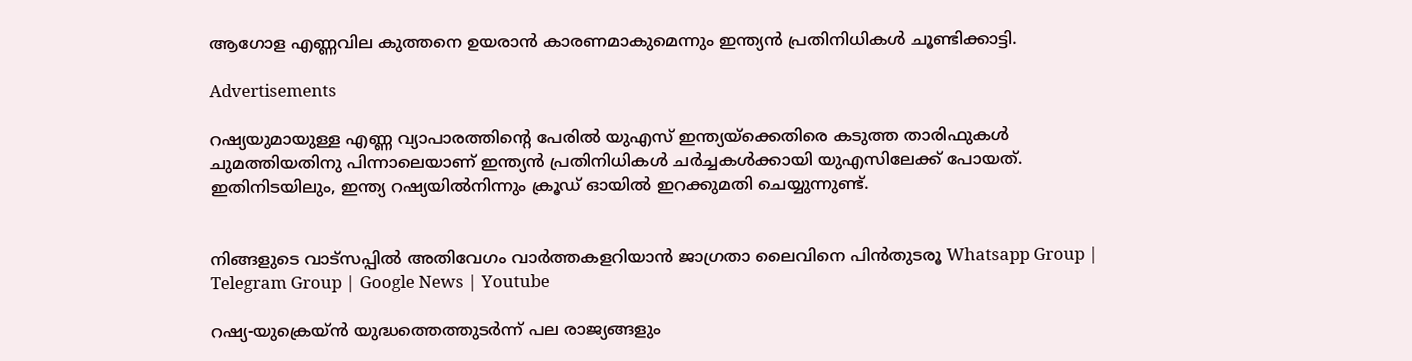ആഗോള എണ്ണവില കുത്തനെ ഉയരാന്‍ കാരണമാകുമെന്നും ഇന്ത്യന്‍ പ്രതിനിധികള്‍ ചൂണ്ടിക്കാട്ടി.

Advertisements

റഷ്യയുമായുള്ള എണ്ണ വ്യാപാരത്തിന്റെ പേരില്‍ യുഎസ് ഇന്ത്യയ്‌ക്കെതിരെ കടുത്ത താരിഫുകള്‍ ചുമത്തിയതിനു പിന്നാലെയാണ് ഇന്ത്യന്‍ പ്രതിനിധികള്‍ ചര്‍ച്ചകള്‍ക്കായി യുഎസിലേക്ക് പോയത്. ഇതിനിടയിലും, ഇന്ത്യ റഷ്യയില്‍നിന്നും ക്രൂഡ് ഓയില്‍ ഇറക്കുമതി ചെയ്യുന്നുണ്ട്.


നിങ്ങളുടെ വാട്സപ്പിൽ അതിവേഗം വാർത്തകളറിയാൻ ജാഗ്രതാ ലൈവിനെ പിൻതുടരൂ Whatsapp Group | Telegram Group | Google News | Youtube

റഷ്യ-യുക്രെയ്ന്‍ യുദ്ധത്തെത്തുടര്‍ന്ന് പല രാജ്യങ്ങളും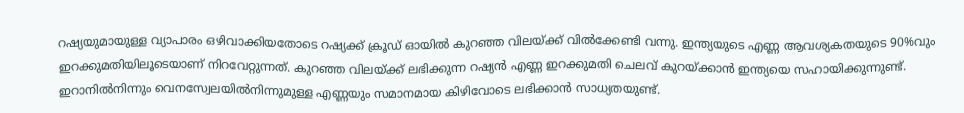റഷ്യയുമായുള്ള വ്യാപാരം ഒഴിവാക്കിയതോടെ റഷ്യക്ക് ക്രൂഡ് ഓയില്‍ കുറഞ്ഞ വിലയ്ക്ക് വില്‍ക്കേണ്ടി വന്നു. ഇന്ത്യയുടെ എണ്ണ ആവശ്യകതയുടെ 90%വും ഇറക്കുമതിയിലൂടെയാണ് നിറവേറ്റുന്നത്. കുറഞ്ഞ വിലയ്ക്ക് ലഭിക്കുന്ന റഷ്യന്‍ എണ്ണ ഇറക്കുമതി ചെലവ് കുറയ്ക്കാന്‍ ഇന്ത്യയെ സഹായിക്കുന്നുണ്ട്. ഇറാനില്‍നിന്നും വെനസ്വേലയില്‍നിന്നുമുള്ള എണ്ണയും സമാനമായ കിഴിവോടെ ലഭിക്കാന്‍ സാധ്യതയുണ്ട്.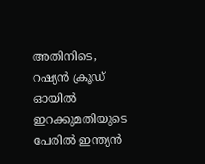അതിനിടെ, റഷ്യന്‍ ക്രൂഡ് ഓയില്‍ ഇറക്കുമതിയുടെ പേരില്‍ ഇന്ത്യന്‍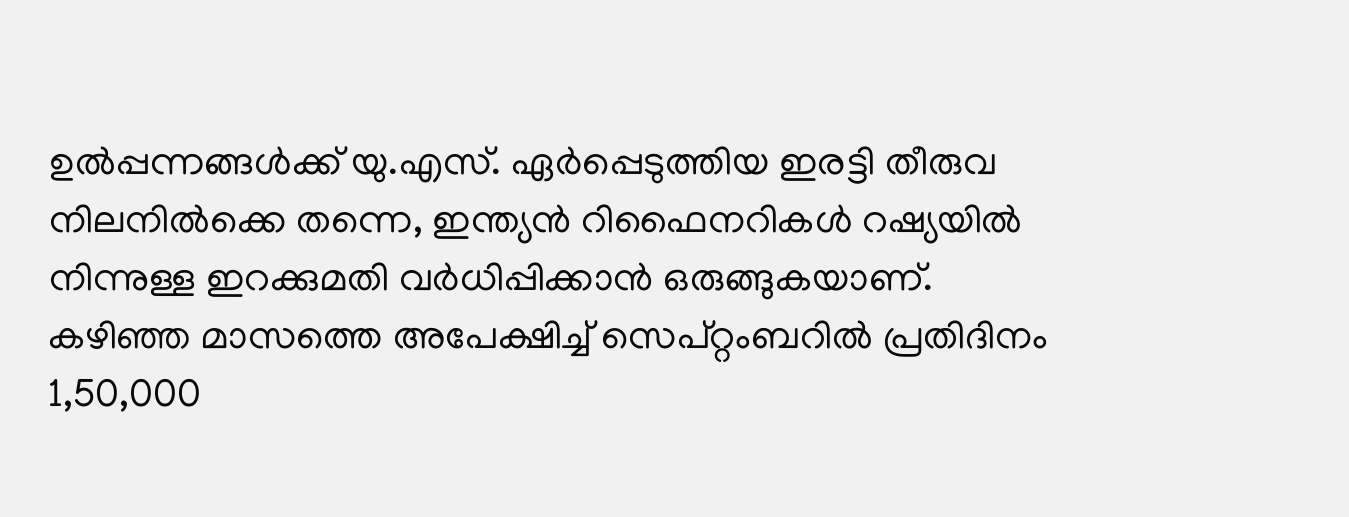ഉല്‍പ്പന്നങ്ങള്‍ക്ക് യു.എസ്. ഏര്‍പ്പെടുത്തിയ ഇരട്ടി തീരുവ നിലനില്‍ക്കെ തന്നെ, ഇന്ത്യന്‍ റിഫൈനറികള്‍ റഷ്യയില്‍ നിന്നുള്ള ഇറക്കുമതി വര്‍ധിപ്പിക്കാന്‍ ഒരുങ്ങുകയാണ്. കഴിഞ്ഞ മാസത്തെ അപേക്ഷിച്ച്‌ സെപ്റ്റംബറില്‍ പ്രതിദിനം 1,50,000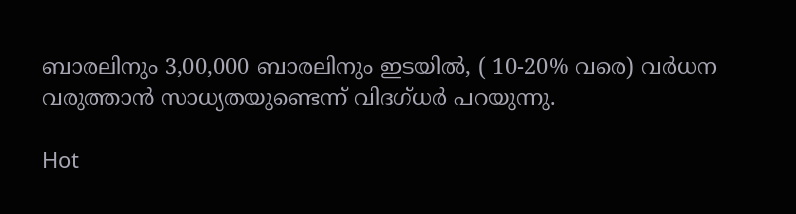ബാരലിനും 3,00,000 ബാരലിനും ഇടയില്‍, ( 10-20% വരെ) വര്‍ധന വരുത്താന്‍ സാധ്യതയുണ്ടെന്ന് വിദഗ്ധര്‍ പറയുന്നു.

Hot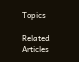Topics

Related Articles